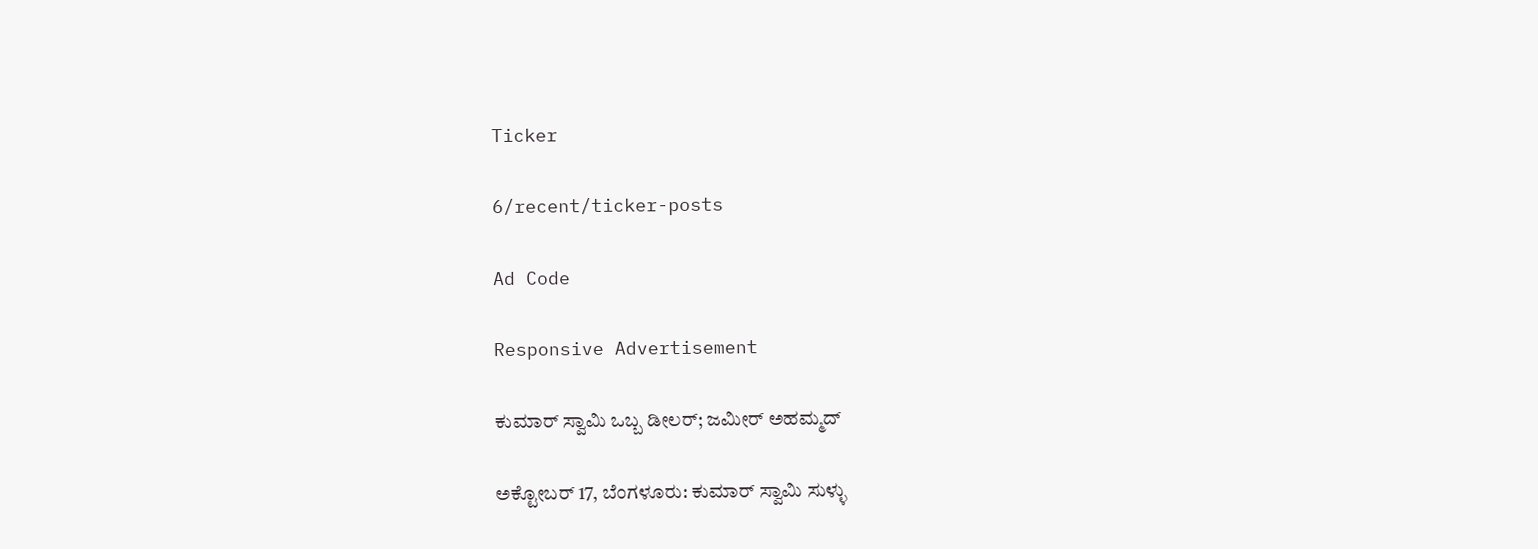Ticker

6/recent/ticker-posts

Ad Code

Responsive Advertisement

ಕುಮಾರ್ ಸ್ವಾಮಿ ಒಬ್ಬ ಡೀಲರ್; ಜಮೀರ್ ಅಹಮ್ಮದ್

ಅಕ್ಟೋಬರ್ 17, ಬೆಂಗಳೂರು: ಕುಮಾರ್ ಸ್ವಾಮಿ ಸುಳ್ಳು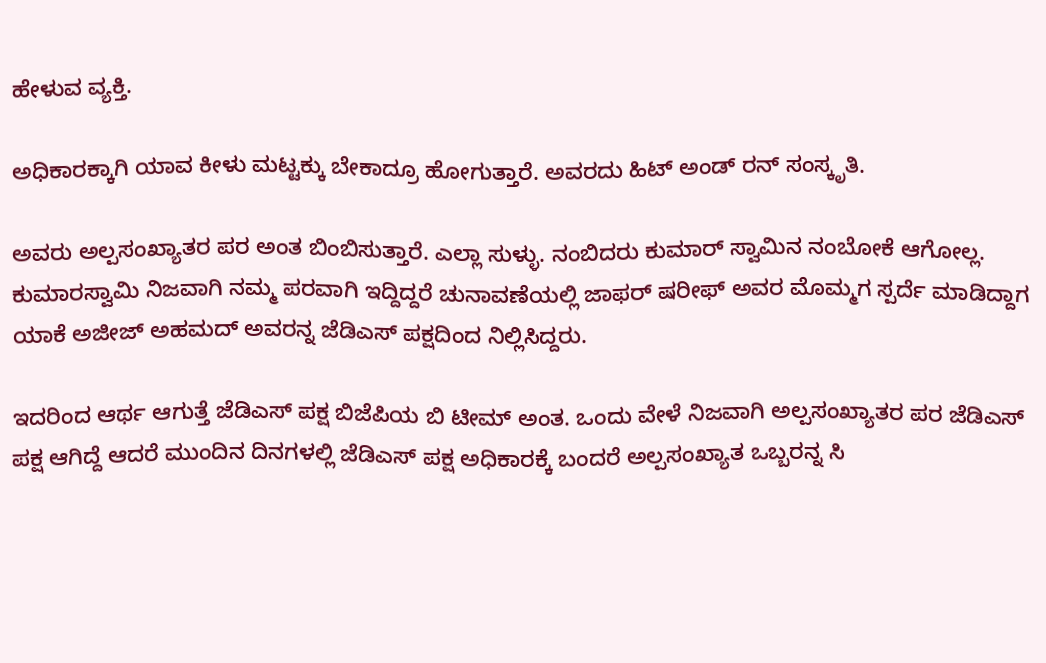ಹೇಳುವ ವ್ಯಕ್ತಿ.

ಅಧಿಕಾರಕ್ಕಾಗಿ ಯಾವ ಕೀಳು ಮಟ್ಟಕ್ಕು ಬೇಕಾದ್ರೂ ಹೋಗುತ್ತಾರೆ. ಅವರದು ಹಿಟ್ ಅಂಡ್ ರನ್ ಸಂಸ್ಕೃತಿ.

ಅವರು ಅಲ್ಪಸಂಖ್ಯಾತರ ಪರ ಅಂತ ಬಿಂಬಿಸುತ್ತಾರೆ. ಎಲ್ಲಾ ಸುಳ್ಳು. ನಂಬಿದರು ಕುಮಾರ್ ಸ್ವಾಮಿನ ನಂಬೋಕೆ ಆಗೋಲ್ಲ. ಕುಮಾರಸ್ವಾಮಿ ನಿಜವಾಗಿ ನಮ್ಮ ಪರವಾಗಿ ಇದ್ದಿದ್ದರೆ ಚುನಾವಣೆಯಲ್ಲಿ ಜಾಫರ್ ಷರೀಫ್ ಅವರ ಮೊಮ್ಮಗ ಸ್ಪರ್ದೆ ಮಾಡಿದ್ದಾಗ ಯಾಕೆ ಅಜೀಜ್ ಅಹಮದ್ ಅವರನ್ನ ಜೆಡಿಎಸ್ ಪಕ್ಷದಿಂದ ನಿಲ್ಲಿಸಿದ್ದರು.

ಇದರಿಂದ ಆರ್ಥ ಆಗುತ್ತೆ ಜೆಡಿಎಸ್ ಪಕ್ಷ ಬಿಜೆಪಿಯ ಬಿ ಟೀಮ್ ಅಂತ. ಒಂದು ವೇಳೆ ನಿಜವಾಗಿ ಅಲ್ಪಸಂಖ್ಯಾತರ ಪರ ಜೆಡಿಎಸ್ ಪಕ್ಷ ಆಗಿದ್ದೆ ಆದರೆ ಮುಂದಿನ ದಿನಗಳಲ್ಲಿ ಜೆಡಿಎಸ್ ಪಕ್ಷ ಅಧಿಕಾರಕ್ಕೆ ಬಂದರೆ ಅಲ್ಪಸಂಖ್ಯಾತ ಒಬ್ಬರನ್ನ ಸಿ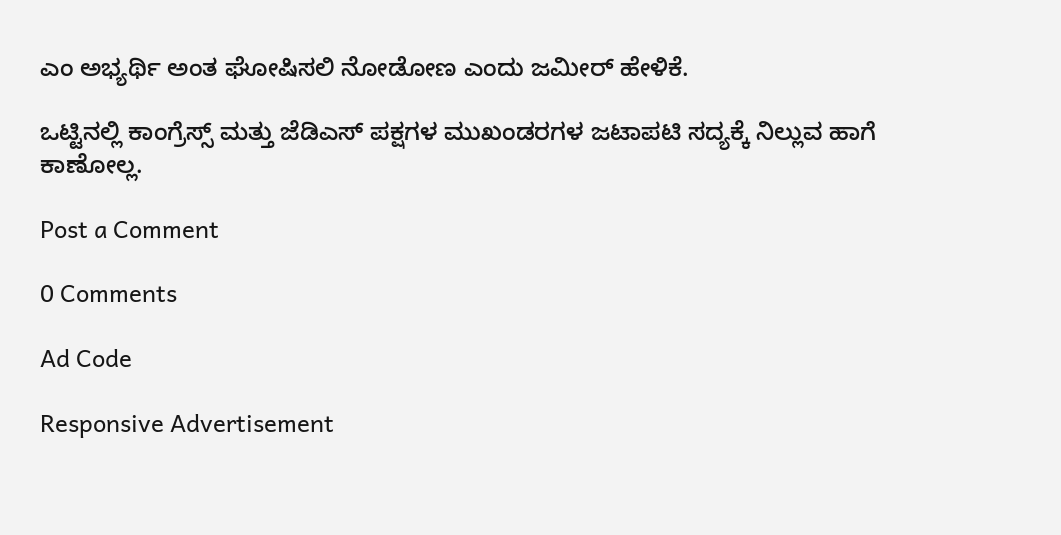ಎಂ ಅಭ್ಯರ್ಥಿ ಅಂತ ಘೋಷಿಸಲಿ ನೋಡೋಣ ಎಂದು ಜಮೀರ್ ಹೇಳಿಕೆ.

ಒಟ್ಟಿನಲ್ಲಿ ಕಾಂಗ್ರೆಸ್ಸ್ ಮತ್ತು ಜೆಡಿಎಸ್ ಪಕ್ಷಗಳ ಮುಖಂಡರಗಳ ಜಟಾಪಟಿ ಸದ್ಯಕ್ಕೆ ನಿಲ್ಲುವ ಹಾಗೆ ಕಾಣೋಲ್ಲ.

Post a Comment

0 Comments

Ad Code

Responsive Advertisement